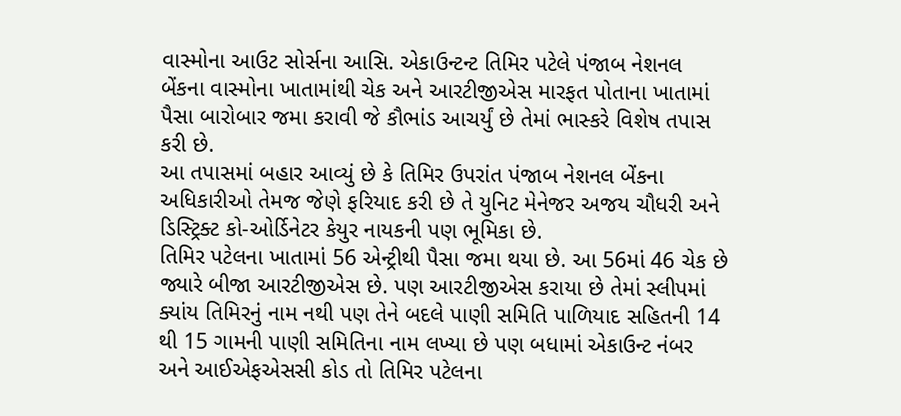વાસ્મોના આઉટ સોર્સના આસિ. એકાઉન્ટન્ટ તિમિર પટેલે પંજાબ નેશનલ બેંકના વાસ્મોના ખાતામાંથી ચેક અને આરટીજીએસ મારફત પોતાના ખાતામાં પૈસા બારોબાર જમા કરાવી જે કૌભાંડ આચર્યું છે તેમાં ભાસ્કરે વિશેષ તપાસ કરી છે.
આ તપાસમાં બહાર આવ્યું છે કે તિમિર ઉપરાંત પંજાબ નેશનલ બેંકના અધિકારીઓ તેમજ જેણે ફરિયાદ કરી છે તે યુનિટ મેનેજર અજય ચૌધરી અને ડિસ્ટ્રિક્ટ કો-ઓર્ડિનેટર કેયુર નાયકની પણ ભૂમિકા છે.
તિમિર પટેલના ખાતામાં 56 એન્ટ્રીથી પૈસા જમા થયા છે. આ 56માં 46 ચેક છે જ્યારે બીજા આરટીજીએસ છે. પણ આરટીજીએસ કરાયા છે તેમાં સ્લીપમાં ક્યાંય તિમિરનું નામ નથી પણ તેને બદલે પાણી સમિતિ પાળિયાદ સહિતની 14 થી 15 ગામની પાણી સમિતિના નામ લખ્યા છે પણ બધામાં એકાઉન્ટ નંબર અને આઈએફએસસી કોડ તો તિમિર પટેલના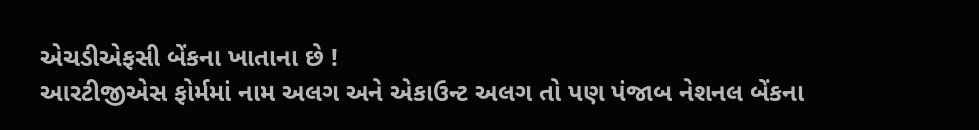એચડીએફસી બેંકના ખાતાના છે !
આરટીજીએસ ફોર્મમાં નામ અલગ અને એકાઉન્ટ અલગ તો પણ પંજાબ નેશનલ બેંકના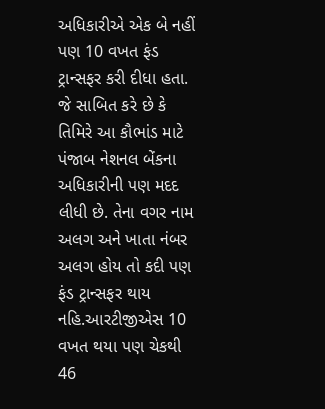અધિકારીએ એક બે નહીં પણ 10 વખત ફંડ ટ્રાન્સફર કરી દીધા હતા. જે સાબિત કરે છે કે તિમિરે આ કૌભાંડ માટે પંજાબ નેશનલ બેંકના અધિકારીની પણ મદદ લીધી છે. તેના વગર નામ અલગ અને ખાતા નંબર અલગ હોય તો કદી પણ ફંડ ટ્રાન્સફર થાય નહિ.આરટીજીએસ 10 વખત થયા પણ ચેકથી 46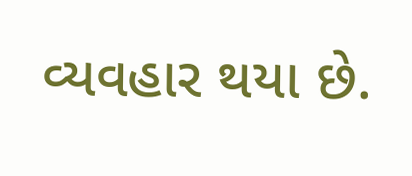વ્યવહાર થયા છે.